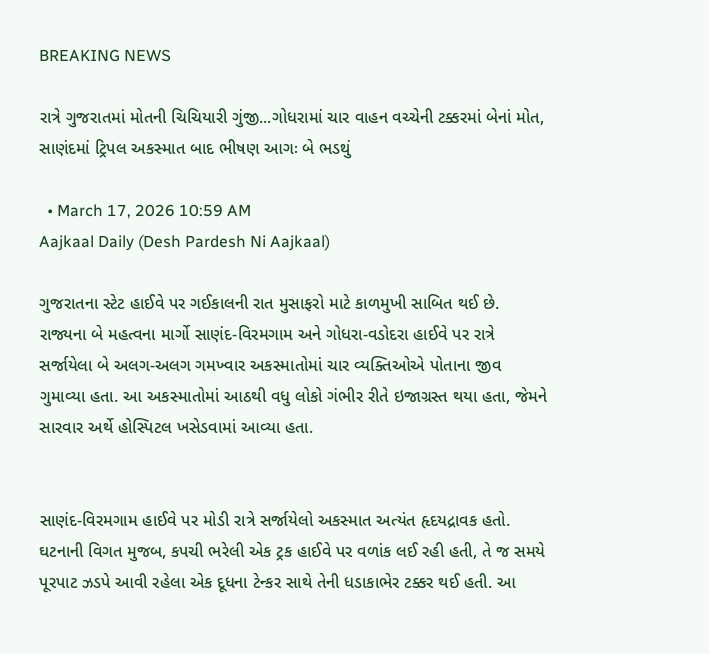BREAKING NEWS

રાત્રે ગુજરાતમાં મોતની ચિચિયારી ગુંજી...ગોધરામાં ચાર વાહન વચ્ચેની ટક્કરમાં બેનાં મોત, સાણંદમાં ટ્રિપલ અકસ્માત બાદ ભીષણ આગઃ બે ભડથું

  • March 17, 2026 10:59 AM
Aajkaal Daily (Desh Pardesh Ni Aajkaal)

ગુજરાતના સ્ટેટ હાઈવે પર ગઈકાલની રાત મુસાફરો માટે કાળમુખી સાબિત થઈ છે. રાજ્યના બે મહત્વના માર્ગો સાણંદ-વિરમગામ અને ગોધરા-વડોદરા હાઈવે પર રાત્રે સર્જાયેલા બે અલગ-અલગ ગમખ્વાર અકસ્માતોમાં ચાર વ્યક્તિઓએ પોતાના જીવ ગુમાવ્યા હતા. આ અકસ્માતોમાં આઠથી વધુ લોકો ગંભીર રીતે ઇજાગ્રસ્ત થયા હતા, જેમને સારવાર અર્થે હોસ્પિટલ ખસેડવામાં આવ્યા હતા.


સાણંદ-વિરમગામ હાઈવે પર મોડી રાત્રે સર્જાયેલો અકસ્માત અત્યંત હૃદયદ્રાવક હતો. ઘટનાની વિગત મુજબ, કપચી ભરેલી એક ટ્રક હાઈવે પર વળાંક લઈ રહી હતી, તે જ સમયે પૂરપાટ ઝડપે આવી રહેલા એક દૂધના ટેન્કર સાથે તેની ધડાકાભેર ટક્કર થઈ હતી. આ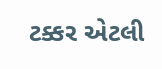ટક્કર એટલી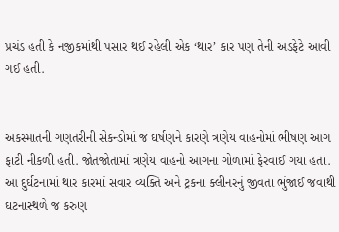પ્રચંડ હતી કે નજીકમાંથી પસાર થઈ રહેલી એક ‘થાર’ કાર પણ તેની અડફેટે આવી ગઈ હતી.


અકસ્માતની ગણતરીની સેકન્ડોમાં જ ઘર્ષણને કારણે ત્રણેય વાહનોમાં ભીષણ આગ ફાટી નીકળી હતી. જોતજોતામાં ત્રણેય વાહનો આગના ગોળામાં ફેરવાઈ ગયા હતા. આ દુર્ઘટનામાં થાર કારમાં સવાર વ્યક્તિ અને ટ્રકના ક્લીનરનું જીવતા ભુંજાઈ જવાથી ઘટનાસ્થળે જ કરુણ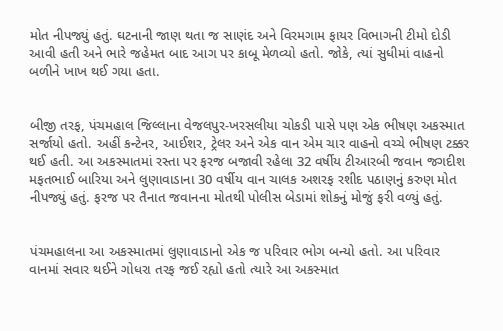મોત નીપજ્યું હતું. ઘટનાની જાણ થતા જ સાણંદ અને વિરમગામ ફાયર વિભાગની ટીમો દોડી આવી હતી અને ભારે જહેમત બાદ આગ પર કાબૂ મેળવ્યો હતો. જોકે, ત્યાં સુધીમાં વાહનો બળીને ખાખ થઈ ગયા હતા.


બીજી તરફ, પંચમહાલ જિલ્લાના વેજલપુર-ખરસલીયા ચોકડી પાસે પણ એક ભીષણ અકસ્માત સર્જાયો હતો. અહીં કન્ટેનર, આઈશર, ટ્રેલર અને એક વાન એમ ચાર વાહનો વચ્ચે ભીષણ ટક્કર થઈ હતી. આ અકસ્માતમાં રસ્તા પર ફરજ બજાવી રહેલા 32 વર્ષીય ટીઆરબી જવાન જગદીશ મફતભાઈ બારિયા અને લુણાવાડાના 30 વર્ષીય વાન ચાલક અશરફ રશીદ પઠાણનું કરુણ મોત નીપજ્યું હતું. ફરજ પર તૈનાત જવાનના મોતથી પોલીસ બેડામાં શોકનું મોજું ફરી વળ્યું હતું.


પંચમહાલના આ અકસ્માતમાં લુણાવાડાનો એક જ પરિવાર ભોગ બન્યો હતો. આ પરિવાર વાનમાં સવાર થઈને ગોધરા તરફ જઈ રહ્યો હતો ત્યારે આ અકસ્માત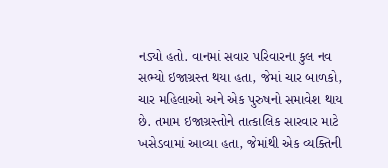નડ્યો હતો. વાનમાં સવાર પરિવારના કુલ નવ સભ્યો ઇજાગ્રસ્ત થયા હતા, જેમાં ચાર બાળકો, ચાર મહિલાઓ અને એક પુરુષનો સમાવેશ થાય છે. તમામ ઇજાગ્રસ્તોને તાત્કાલિક સારવાર માટે ખસેડવામાં આવ્યા હતા, જેમાંથી એક વ્યક્તિની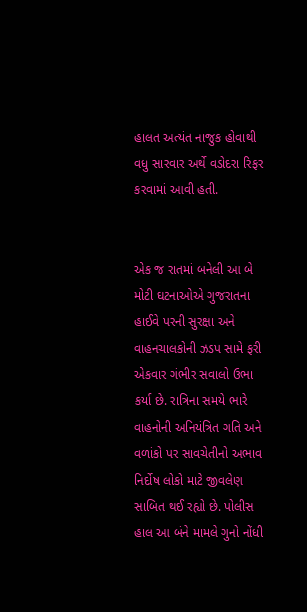હાલત અત્યંત નાજુક હોવાથી વધુ સારવાર અર્થે વડોદરા રિફર કરવામાં આવી હતી.


એક જ રાતમાં બનેલી આ બે મોટી ઘટનાઓએ ગુજરાતના હાઈવે પરની સુરક્ષા અને વાહનચાલકોની ઝડપ સામે ફરી એકવાર ગંભીર સવાલો ઉભા કર્યા છે. રાત્રિના સમયે ભારે વાહનોની અનિયંત્રિત ગતિ અને વળાંકો પર સાવચેતીનો અભાવ નિર્દોષ લોકો માટે જીવલેણ સાબિત થઈ રહ્યો છે. પોલીસ હાલ આ બંને મામલે ગુનો નોંધી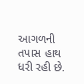આગળની તપાસ હાથ ધરી રહી છે.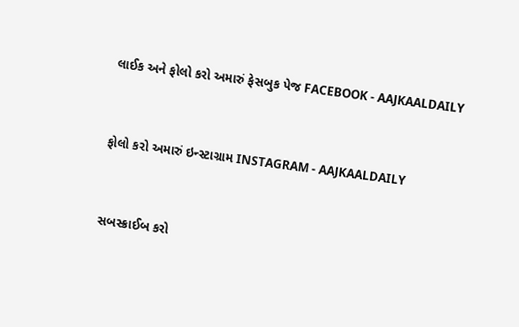લાઈક અને ફોલો કરો અમારું ફેસબુક પેજ FACEBOOK - AAJKAALDAILY


ફોલો કરો અમારું ઇન્સ્ટાગ્રામ INSTAGRAM - AAJKAALDAILY


સબસ્ક્રાઈબ કરો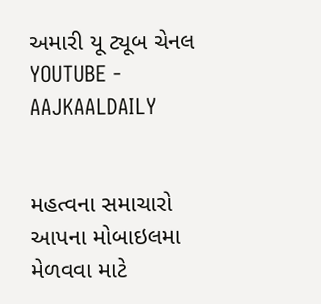અમારી યૂ ટ્યૂબ ચેનલ YOUTUBE - AAJKAALDAILY


મહત્વના સમાચારો આપના મોબાઇલમા મેળવવા માટે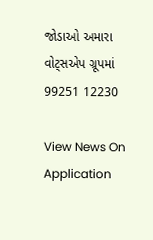જોડાઓ અમારા વોટ્સએપ ગ્રૂપમાં  99251 12230

View News On Application